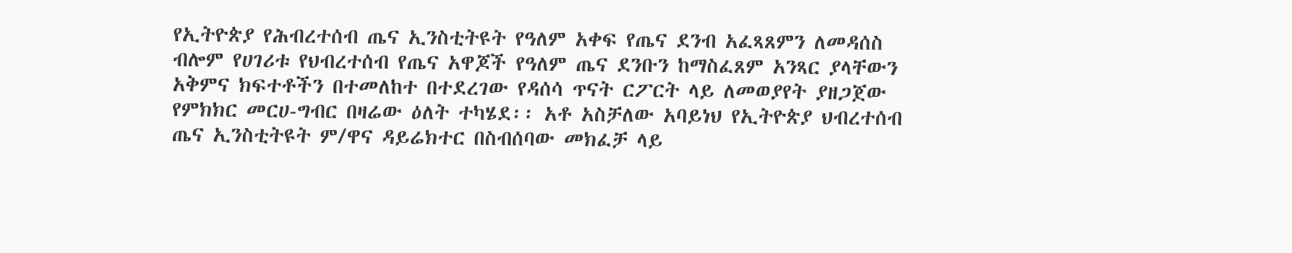የኢትዮጵያ የሕብረተሰብ ጤና ኢንስቲትዩት የዓለም አቀፍ የጤና ደንብ አፈጻጸምን ለመዳሰስ ብሎም የሀገሪቱ የህብረተሰብ የጤና አዋጆች የዓለም ጤና ደንቡን ከማስፈጸም አንጻር ያላቸውን አቅምና ክፍተቶችን በተመለከተ በተደረገው የዳሰሳ ጥናት ርፖርት ላይ ለመወያየት ያዘጋጀው የምክክር መርሀ-ግብር በዛሬው ዕለት ተካሄደ፡፡ አቶ አስቻለው አባይነህ የኢትዮጵያ ህብረተሰብ ጤና ኢንስቲትዩት ም/ዋና ዳይሬክተር በስብሰባው መክፈቻ ላይ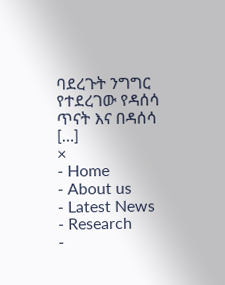ባደረጉት ንግግር የተደረገው የዳሰሳ ጥናት እና በዳሰሳ […]
×
- Home
- About us
- Latest News
- Research
-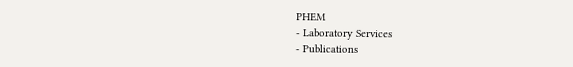PHEM
- Laboratory Services
- Publications